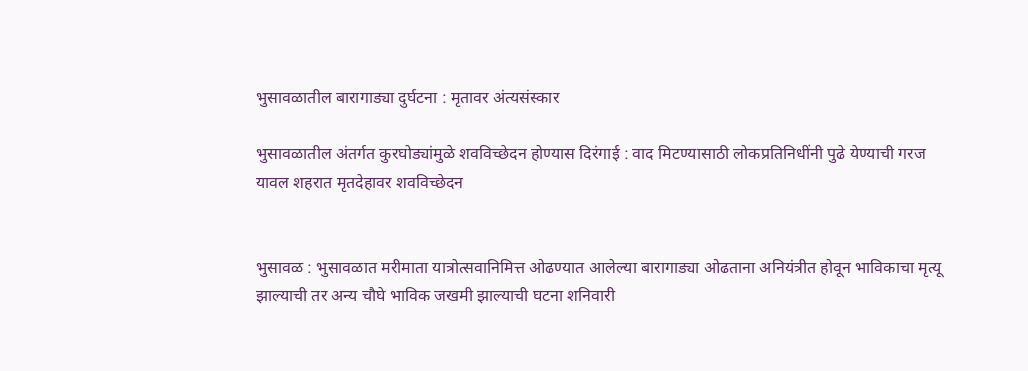भुसावळातील बारागाड्या दुर्घटना : मृतावर अंत्यसंस्कार

भुसावळातील अंतर्गत कुरघोड्यांमुळे शवविच्छेदन होण्यास दिरंगाई : वाद मिटण्यासाठी लोकप्रतिनिधींनी पुढे येण्याची गरज यावल शहरात मृतदेहावर शवविच्छेदन


भुसावळ : भुसावळात मरीमाता यात्रोत्सवानिमित्त ओढण्यात आलेल्या बारागाड्या ओढताना अनियंत्रीत होवून भाविकाचा मृत्यू झाल्याची तर अन्य चौघे भाविक जखमी झाल्याची घटना शनिवारी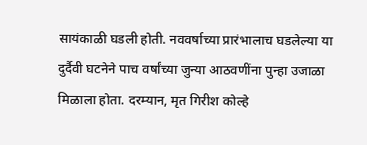सायंकाळी घडली होती. नववर्षाच्या प्रारंभालाच घडलेल्या या दुर्दैवी घटनेने पाच वर्षांच्या जुन्या आठवणींना पुन्हा उजाळा मिळाला होता. दरम्यान, मृत गिरीश कोल्हे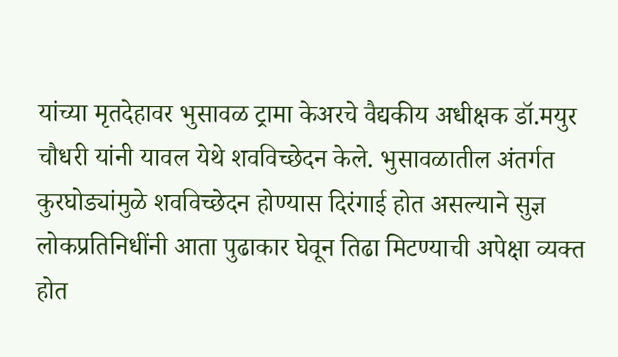यांच्या मृतदेहावर भुसावळ ट्रामा केअरचे वैद्यकीय अधीक्षक डॉ.मयुर चौधरी यांनी यावल येथे शवविच्छेदन केले. भुसावळातील अंतर्गत कुरघोड्यांमुळे शवविच्छेदन होण्यास दिरंगाई होत असल्याने सुज्ञ लोकप्रतिनिधींनी आता पुढाकार घेवून तिढा मिटण्याची अपेक्षा व्यक्त होत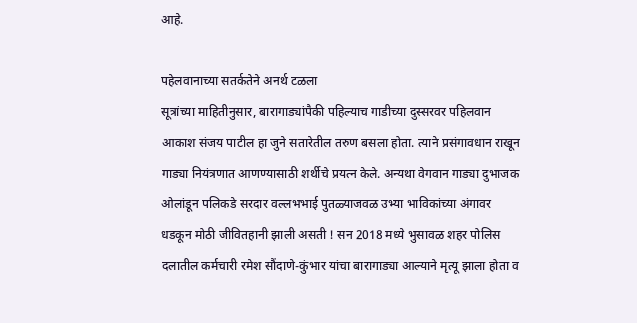आहे.

पहेलवानाच्या सतर्कतेने अनर्थ टळला
सूत्रांच्या माहितीनुसार, बारागाड्यांपैकी पहिल्याच गाडीच्या दुस्सरवर पहिलवान आकाश संजय पाटील हा जुने सतारेतील तरुण बसला होता. त्याने प्रसंगावधान राखून गाड्या नियंत्रणात आणण्यासाठी शर्थीचे प्रयत्न केले. अन्यथा वेगवान गाड्या दुभाजक ओलांडून पलिकडे सरदार वल्लभभाई पुतळ्याजवळ उभ्या भाविकांच्या अंगावर धडकून मोठी जीवितहानी झाली असती ! सन 2018 मध्ये भुसावळ शहर पोलिस दलातील कर्मचारी रमेश सौंदाणे-कुंभार यांचा बारागाड्या आल्याने मृत्यू झाला होता व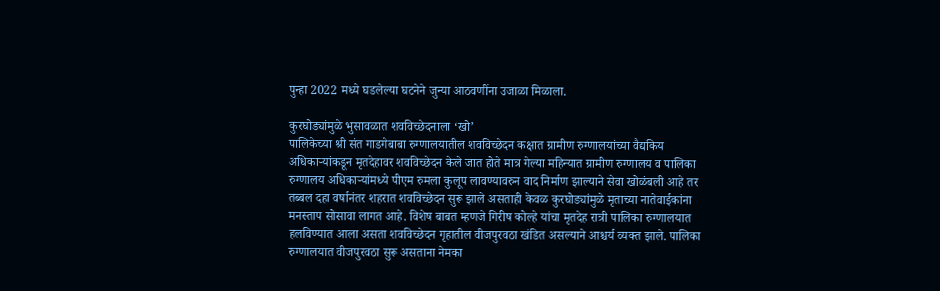पुन्हा 2022 मध्ये घडलेल्या घटनेने जुन्या आठवणींना उजाळा मिळाला.

कुरघोड्यांमुळे भुसावळात शवविच्छेदनाला ‘खो’
पालिकेच्या श्री संत गाडगेबाबा रुग्णालयातील शवविच्छेदन कक्षात ग्रामीण रुग्णालयांच्या वैद्यकिय अधिकार्‍यांकडून मृतदेहावर शवविच्छेदन केले जात होते मात्र गेल्या महिन्यात ग्रामीण रुग्णालय व पालिका रुग्णालय अधिकार्‍यांमध्ये पीएम रुमला कुलूप लावण्यावरुन वाद निर्माण झाल्याने सेवा खोळंबली आहे तर तब्बल दहा वर्षानंतर शहरात शवविच्छेदन सुरू झाले असताही केवळ कुरघोड्यांमुळे मृताच्या नातेवाईकांना मनस्ताप सोसावा लागत आहे. विशेष बाबत म्हणजे गिरीष कोल्हे यांचा मृतदेह रात्री पालिका रुग्णालयात हलविण्यात आला असता शवविच्छेदन गृहातील वीजपुरवठा खंडित असल्याने आश्चर्य व्यक्त झाले. पालिका रुग्णालयात वीजपुरवठा सुरू असताना नेमका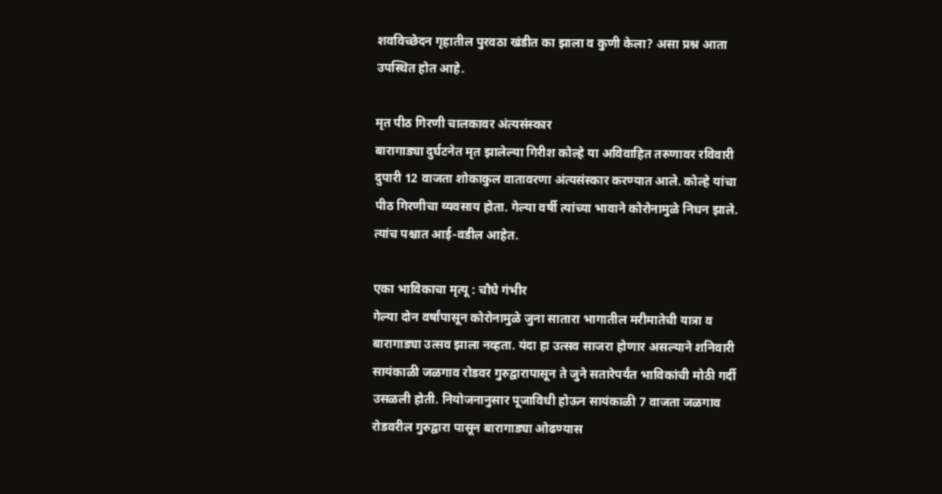शवविच्छेदन गृहातील पुरवठा खंडीत का झाला व कुणी केला? असा प्रश्न आता उपस्थित होत आहे.

मृत पीठ गिरणी चालकावर अंत्यसंस्कार
बारागाड्या दुर्घटनेत मृत झालेल्या गिरीश कोल्हे या अविवाहित तरुणावर रविवारी दुपारी 12 वाजता शोकाकुल वातावरणा अंत्यसंस्कार करण्यात आले. कोल्हे यांचा पीठ गिरणीचा व्यवसाय होता. गेल्या वर्षी त्यांच्या भावाने कोरोनामुळे निधन झाले. त्यांच पश्चात आई-वडील आहेत.

एका भाविकाचा मृत्यू : चौघे गंभीर
गेल्या दोन वर्षांपासून कोरोनामुळे जुना सातारा भागातील मरीमातेची यात्रा व बारागाड्या उत्सव झाला नव्हता. यंदा हा उत्सव साजरा होणार असल्याने शनिवारी सायंकाळी जळगाव रोडवर गुरुद्वारापासून ते जुने सतारेपर्यंत भाविकांची मोठी गर्दी उसळली होती. नियोजनानुसार पूजाविधी होऊन सायंकाळी 7 वाजता जळगाव रोडवरील गुरुद्वारा पासून बारागाड्या ओढण्यास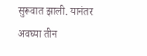सुरूवात झाली. यानंतर अवघ्या तीन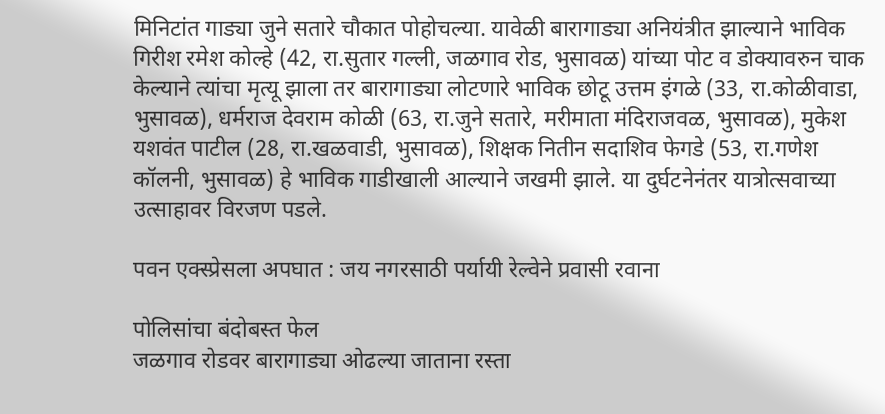मिनिटांत गाड्या जुने सतारे चौकात पोहोचल्या. यावेळी बारागाड्या अनियंत्रीत झाल्याने भाविक गिरीश रमेश कोल्हे (42, रा.सुतार गल्ली, जळगाव रोड, भुसावळ) यांच्या पोट व डोक्यावरुन चाक केल्याने त्यांचा मृत्यू झाला तर बारागाड्या लोटणारे भाविक छोटू उत्तम इंगळे (33, रा.कोळीवाडा, भुसावळ), धर्मराज देवराम कोळी (63, रा.जुने सतारे, मरीमाता मंदिराजवळ, भुसावळ), मुकेश यशवंत पाटील (28, रा.खळवाडी, भुसावळ), शिक्षक नितीन सदाशिव फेगडे (53, रा.गणेश कॉलनी, भुसावळ) हे भाविक गाडीखाली आल्याने जखमी झाले. या दुर्घटनेनंतर यात्रोत्सवाच्या उत्साहावर विरजण पडले.

पवन एक्स्प्रेसला अपघात : जय नगरसाठी पर्यायी रेल्वेने प्रवासी रवाना

पोलिसांचा बंदोबस्त फेल
जळगाव रोडवर बारागाड्या ओढल्या जाताना रस्ता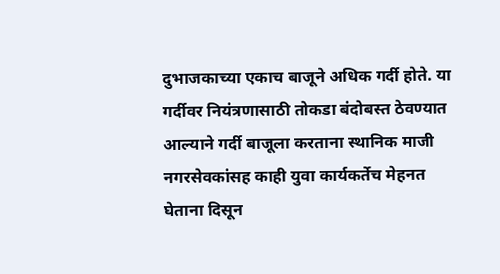दुभाजकाच्या एकाच बाजूने अधिक गर्दी होते. या गर्दीवर नियंत्रणासाठी तोकडा बंदोबस्त ठेवण्यात आल्याने गर्दी बाजूला करताना स्थानिक माजी नगरसेवकांसह काही युवा कार्यकर्तेच मेहनत घेताना दिसून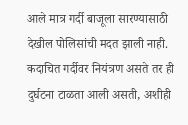आले मात्र गर्दी बाजूला सारण्यासाठी देखील पोलिसांची मदत झाली नाही. कदाचित गर्दीवर नियंत्रण असते तर ही दुर्घटना टाळता आली असती, अशीही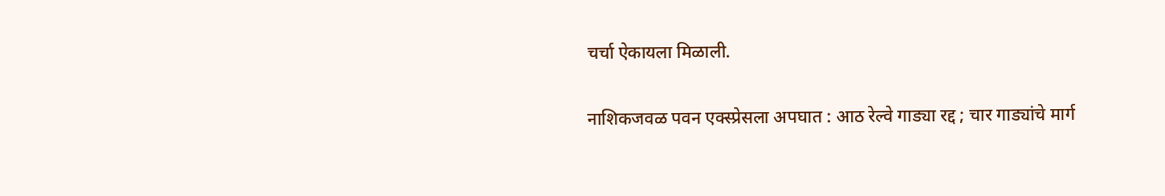चर्चा ऐकायला मिळाली.

नाशिकजवळ पवन एक्स्प्रेसला अपघात : आठ रेल्वे गाड्या रद्द ; चार गाड्यांचे मार्ग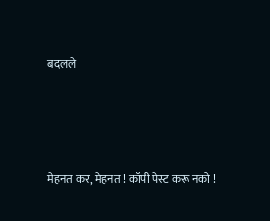बदलले




मेहनत कर, मेहनत ! कॉपी पेस्ट करू नको !